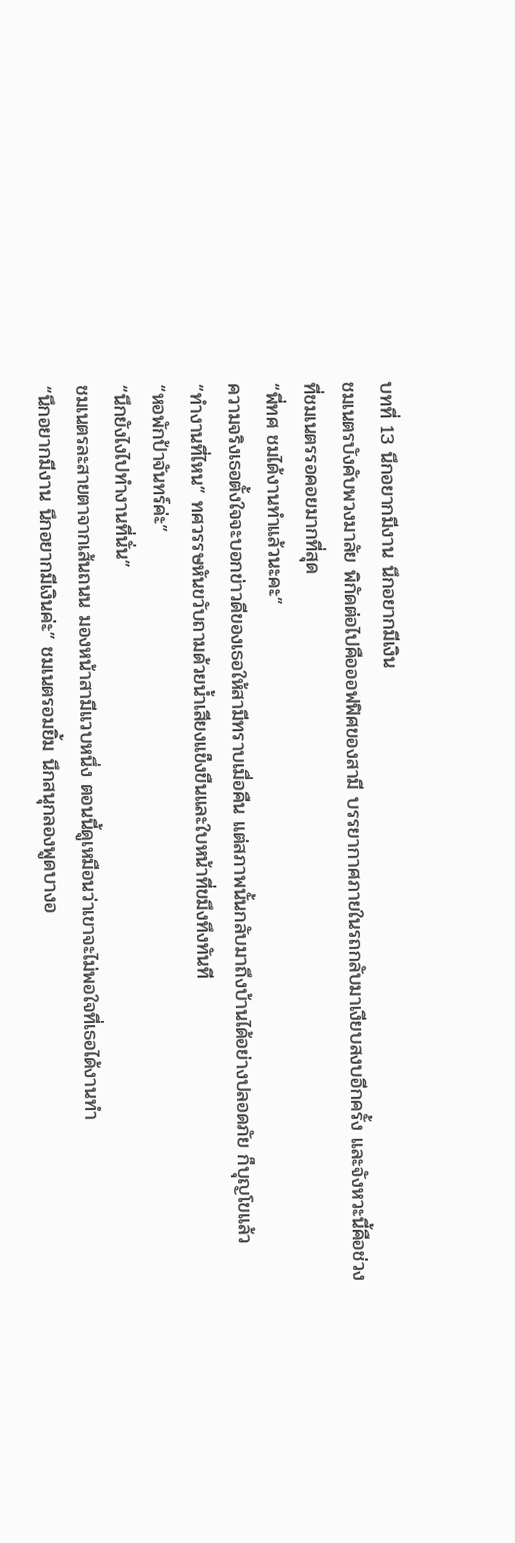บทที่ 13 นึกอยากมีงาน นึกอยากมีเงิน
ชมเนตรบังคับพวงมาลัย พิกัดต่อไปคือออฟฟิศของสามี บรรยากาศภายในรถกลับมาเงียบสงบอีกครั้ง และจังหวะนี้คือช่วงที่ชมเนตรรอคอยมากที่สุด
“พี่ทศ ชมได้งานทำแล้วนะคะ”
ความจริงเธอตั้งใจจะบอกข่าวดีของเธอให้สามีทราบเมื่อคืน แต่สภาพนั้นกลับมาถึงบ้านได้อย่างปลอดภัย ก็บุญโขแล้ว
“ทำงานที่ไหน” ทศวรรษหันขวับถามด้วยน้ำเสียงแข็งขืนและใบหน้าที่ขมึงทึงทันที
“หอพักป้าจันทร์ค่ะ”
“นึกยังไงไปทำงานที่นั่น”
ชมเนตรละสายตาจากเส้นถนน มองหน้าสามีแวบหนึ่ง ตอนนี้ดูเหมือนว่าเขาจะไม่พอใจที่เธอได้งานทำ
“นึกอยากมีงาน นึกอยากมีเงินค่ะ” ชมเนตรอมยิ้ม นึกสนุกลองพูดบางอ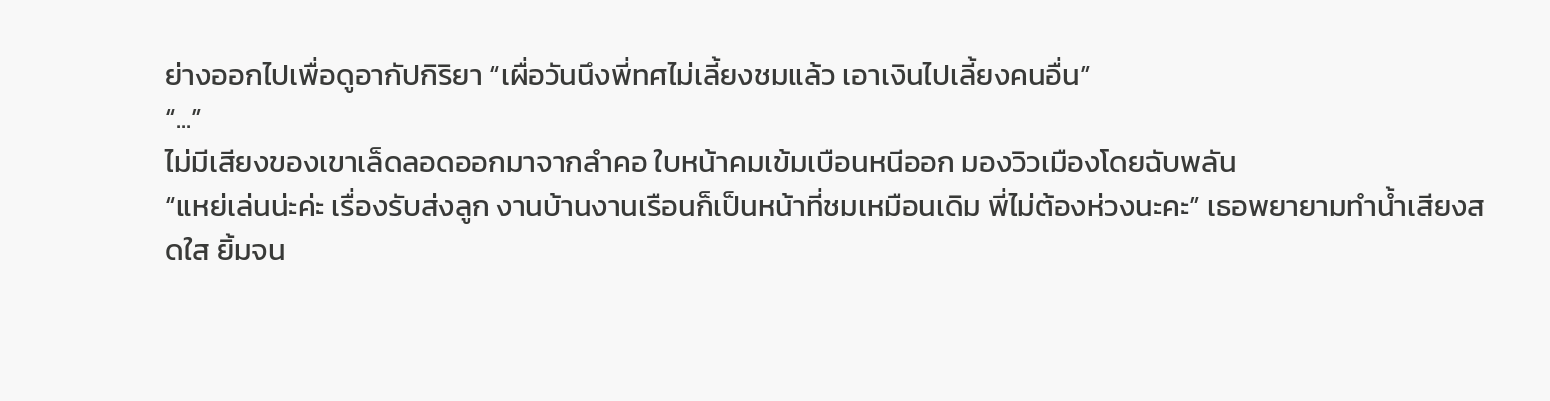ย่างออกไปเพื่อดูอากัปกิริยา “เผื่อวันนึงพี่ทศไม่เลี้ยงชมแล้ว เอาเงินไปเลี้ยงคนอื่น”
“...”
ไม่มีเสียงของเขาเล็ดลอดออกมาจากลำคอ ใบหน้าคมเข้มเบือนหนีออก มองวิวเมืองโดยฉับพลัน
“แหย่เล่นน่ะค่ะ เรื่องรับส่งลูก งานบ้านงานเรือนก็เป็นหน้าที่ชมเหมือนเดิม พี่ไม่ต้องห่วงนะคะ” เธอพยายามทำน้ำเสียงสดใส ยิ้มจน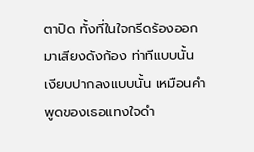ตาปิด ทั้งที่ในใจกรีดร้องออกมาเสียงดังก้อง ท่าทีแบบนั้น เงียบปากลงแบบนั้น เหมือนคำพูดของเธอแทงใจดำ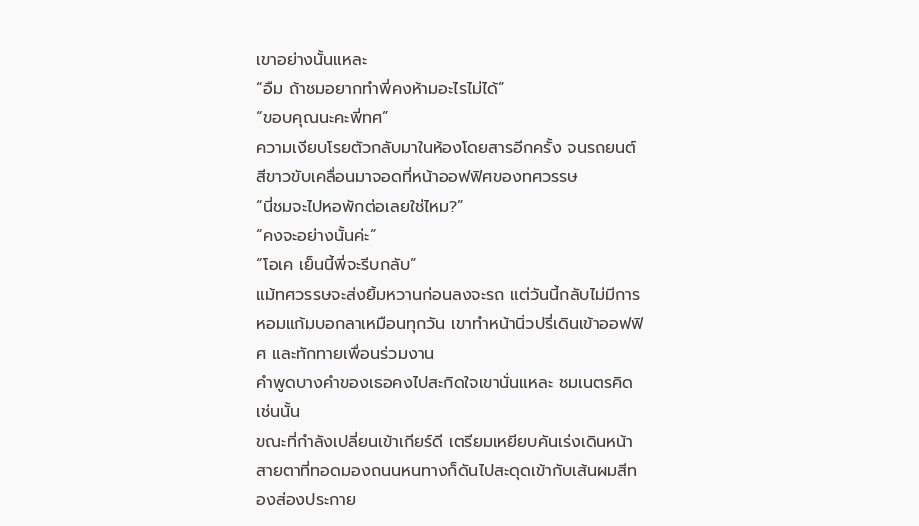เขาอย่างนั้นแหละ
“อืม ถ้าชมอยากทำพี่คงห้ามอะไรไม่ได้”
“ขอบคุณนะคะพี่ทศ”
ความเงียบโรยตัวกลับมาในห้องโดยสารอีกครั้ง จนรถยนต์สีขาวขับเคลื่อนมาจอดที่หน้าออฟฟิศของทศวรรษ
“นี่ชมจะไปหอพักต่อเลยใช่ไหม?”
“คงจะอย่างนั้นค่ะ”
“โอเค เย็นนี้พี่จะรีบกลับ”
แม้ทศวรรษจะส่งยิ้มหวานก่อนลงจะรถ แต่วันนี้กลับไม่มีการหอมแก้มบอกลาเหมือนทุกวัน เขาทำหน้านิ่วปรี่เดินเข้าออฟฟิศ และทักทายเพื่อนร่วมงาน
คำพูดบางคำของเธอคงไปสะกิดใจเขานั่นแหละ ชมเนตรคิดเช่นนั้น
ขณะที่กำลังเปลี่ยนเข้าเกียร์ดี เตรียมเหยียบคันเร่งเดินหน้า สายตาที่ทอดมองถนนหนทางก็ดันไปสะดุดเข้ากับเส้นผมสีทองส่องประกาย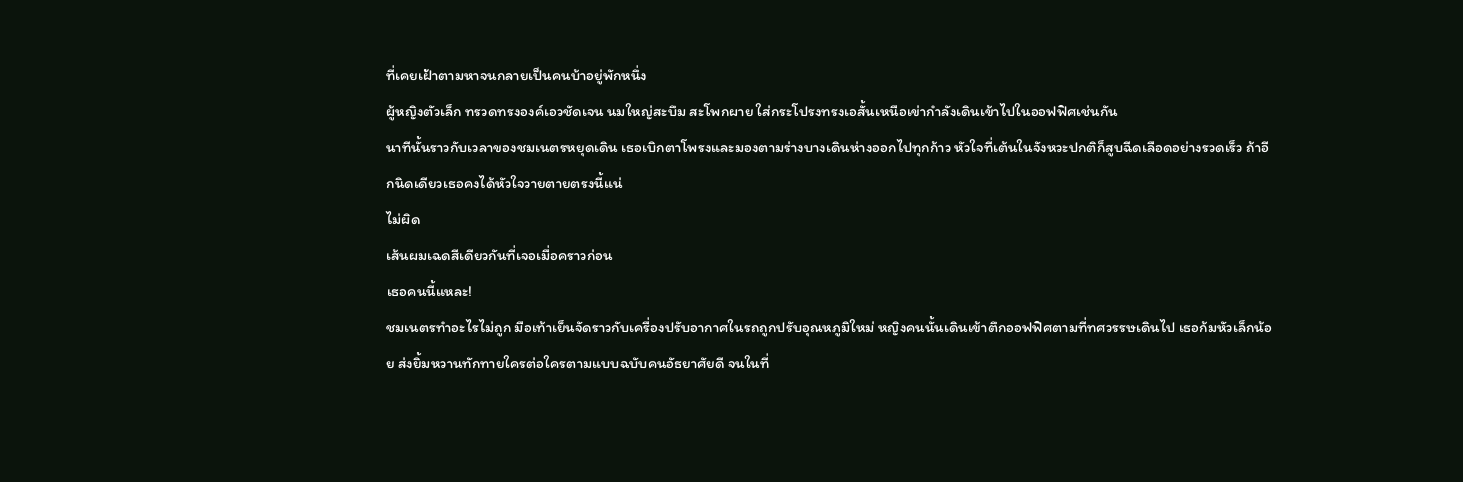ที่เคยเฝ้าตามหาจนกลายเป็นคนบ้าอยู่พักหนึ่ง
ผู้หญิงตัวเล็ก ทรวดทรงองค์เอวชัดเจน นมใหญ่สะบึม สะโพกผาย ใส่กระโปรงทรงเอสั้นเหนือเข่ากำลังเดินเข้าไปในออฟฟิศเช่นกัน
นาทีนั้นราวกับเวลาของชมเนตรหยุดเดิน เธอเบิกตาโพรงและมองตามร่างบางเดินห่างออกไปทุกก้าว หัวใจที่เต้นในจังหวะปกติก็สูบฉีดเลือดอย่างรวดเร็ว ถ้าอีกนิดเดียวเธอคงได้หัวใจวายตายตรงนี้แน่
ไม่ผิด
เส้นผมเฉดสีเดียวกันที่เจอเมื่อคราวก่อน
เธอคนนี้แหละ!
ชมเนตรทำอะไรไม่ถูก มือเท้าเย็นจัดราวกับเครื่องปรับอากาศในรถถูกปรับอุณหภูมิใหม่ หญิงคนนั้นเดินเข้าตึกออฟฟิศตามที่ทศวรรษเดินไป เธอก้มหัวเล็กน้อย ส่งยิ้มหวานทักทายใครต่อใครตามแบบฉบับคนอัธยาศัยดี จนในที่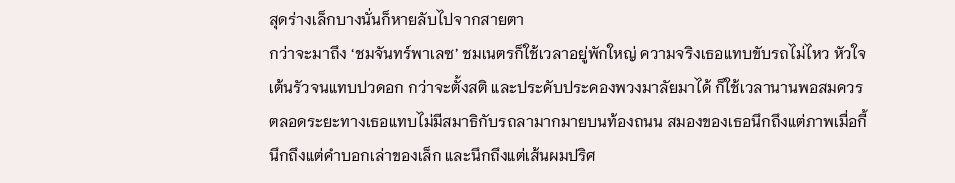สุดร่างเล็กบางนั่นก็หายลับไปจากสายตา
กว่าจะมาถึง ‘ชมจันทร์พาเลซ’ ชมเนตรก็ใช้เวลาอยู่พักใหญ่ ความจริงเธอแทบขับรถไม่ไหว หัวใจเต้นรัวจนแทบปวดอก กว่าจะตั้งสติ และประคับประคองพวงมาลัยมาได้ ก็ใช้เวลานานพอสมควร
ตลอดระยะทางเธอแทบไม่มีสมาธิกับรถลามากมายบนท้องถนน สมองของเธอนึกถึงแต่ภาพเมื่อกี้ นึกถึงแต่คำบอกเล่าของเล็ก และนึกถึงแต่เส้นผมปริศ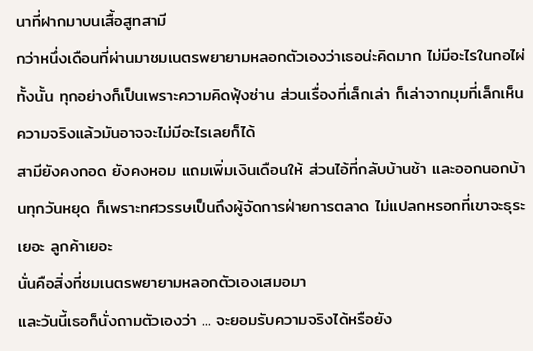นาที่ฝากมาบนเสื้อสูทสามี
กว่าหนึ่งเดือนที่ผ่านมาชมเนตรพยายามหลอกตัวเองว่าเธอน่ะคิดมาก ไม่มีอะไรในกอไผ่ทั้งนั้น ทุกอย่างก็เป็นเพราะความคิดฟุ้งซ่าน ส่วนเรื่องที่เล็กเล่า ก็เล่าจากมุมที่เล็กเห็น ความจริงแล้วมันอาจจะไม่มีอะไรเลยก็ได้
สามียังคงกอด ยังคงหอม แถมเพิ่มเงินเดือนให้ ส่วนไอ้ที่กลับบ้านช้า และออกนอกบ้านทุกวันหยุด ก็เพราะทศวรรษเป็นถึงผู้จัดการฝ่ายการตลาด ไม่แปลกหรอกที่เขาจะธุระเยอะ ลูกค้าเยอะ
นั่นคือสิ่งที่ชมเนตรพยายามหลอกตัวเองเสมอมา
และวันนี้เธอก็นั่งถามตัวเองว่า ... จะยอมรับความจริงได้หรือยัง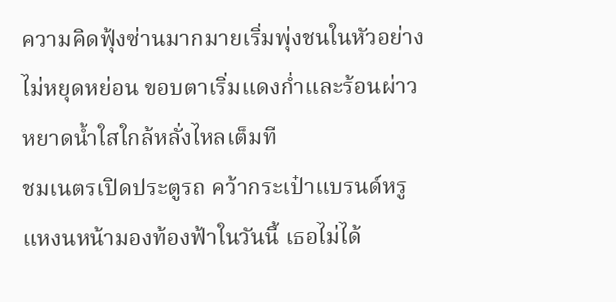ความคิดฟุ้งซ่านมากมายเริ่มพุ่งชนในหัวอย่างไม่หยุดหย่อน ขอบตาเริ่มแดงก่ำและร้อนผ่าว หยาดน้ำใสใกล้หลั่งไหลเต็มที
ชมเนตรเปิดประตูรถ คว้ากระเป๋าแบรนด์หรู แหงนหน้ามองท้องฟ้าในวันนี้ เธอไม่ได้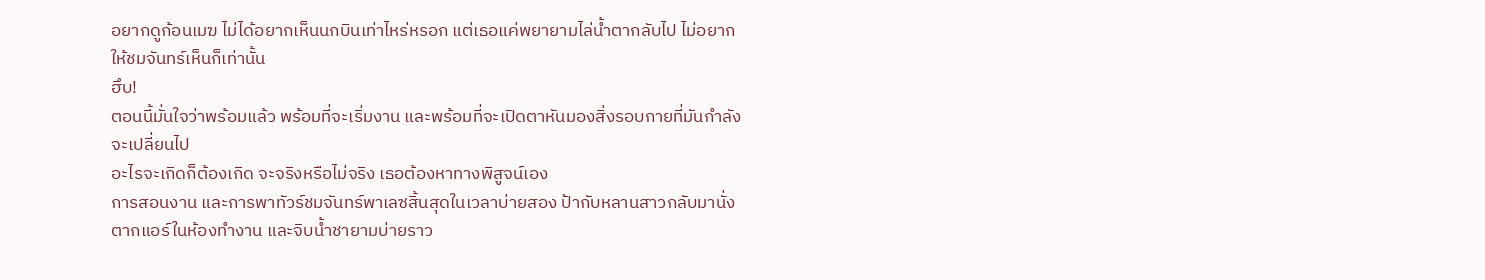อยากดูก้อนเมฆ ไม่ได้อยากเห็นนกบินเท่าไหร่หรอก แต่เธอแค่พยายามไล่น้ำตากลับไป ไม่อยากให้ชมจันทร์เห็นก็เท่านั้น
ฮึบ!
ตอนนี้มั่นใจว่าพร้อมแล้ว พร้อมที่จะเริ่มงาน และพร้อมที่จะเปิดตาหันมองสิ่งรอบกายที่มันกำลังจะเปลี่ยนไป
อะไรจะเกิดก็ต้องเกิด จะจริงหรือไม่จริง เธอต้องหาทางพิสูจน์เอง
การสอนงาน และการพาทัวร์ชมจันทร์พาเลซสิ้นสุดในเวลาบ่ายสอง ป้ากับหลานสาวกลับมานั่งตากแอร์ในห้องทำงาน และจิบน้ำชายามบ่ายราว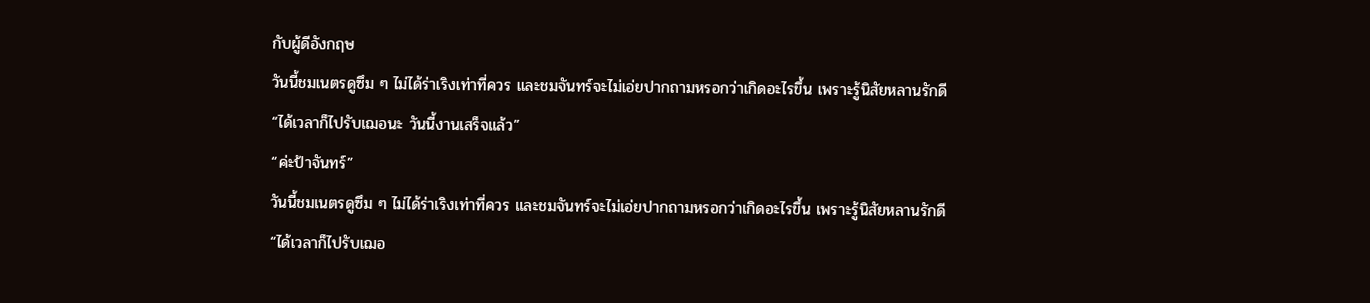กับผู้ดีอังกฤษ
วันนี้ชมเนตรดูซึม ๆ ไม่ได้ร่าเริงเท่าที่ควร และชมจันทร์จะไม่เอ่ยปากถามหรอกว่าเกิดอะไรขึ้น เพราะรู้นิสัยหลานรักดี
“ได้เวลาก็ไปรับเฌอนะ วันนี้งานเสร็จแล้ว”
“ค่ะป้าจันทร์”
วันนี้ชมเนตรดูซึม ๆ ไม่ได้ร่าเริงเท่าที่ควร และชมจันทร์จะไม่เอ่ยปากถามหรอกว่าเกิดอะไรขึ้น เพราะรู้นิสัยหลานรักดี
“ได้เวลาก็ไปรับเฌอ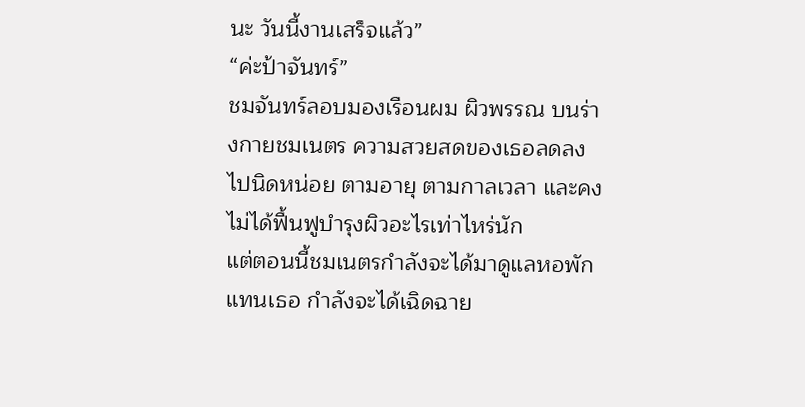นะ วันนี้งานเสร็จแล้ว”
“ค่ะป้าจันทร์”
ชมจันทร์ลอบมองเรือนผม ผิวพรรณ บนร่างกายชมเนตร ความสวยสดของเธอลดลงไปนิดหน่อย ตามอายุ ตามกาลเวลา และคงไม่ได้ฟื้นฟูบำรุงผิวอะไรเท่าไหร่นัก
แต่ตอนนี้ชมเนตรกำลังจะได้มาดูแลหอพักแทนเธอ กำลังจะได้เฉิดฉาย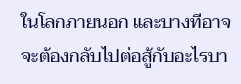ในโลกภายนอก และบางทีอาจจะต้องกลับไปต่อสู้กับอะไรบา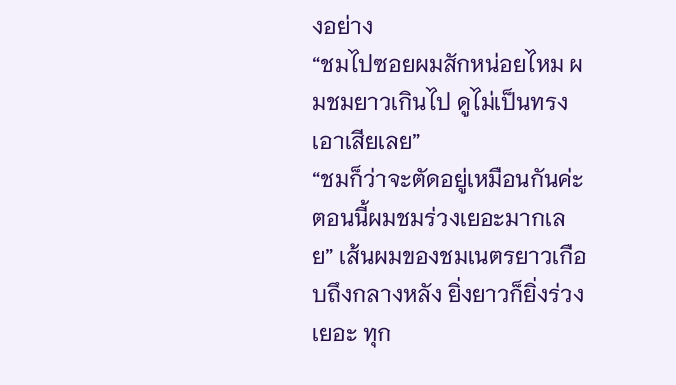งอย่าง
“ชมไปซอยผมสักหน่อยไหม ผมชมยาวเกินไป ดูไม่เป็นทรงเอาเสียเลย”
“ชมก็ว่าจะตัดอยู่เหมือนกันค่ะ ตอนนี้ผมชมร่วงเยอะมากเลย” เส้นผมของชมเนตรยาวเกือบถึงกลางหลัง ยิ่งยาวก็ยิ่งร่วงเยอะ ทุก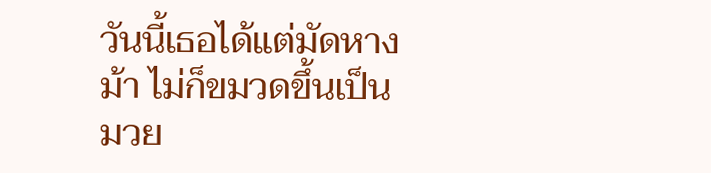วันนี้เธอได้แต่มัดหางม้า ไม่ก็ขมวดขึ้นเป็นมวย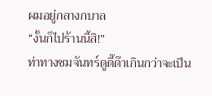ผมอยู่กลางกบาล
“งั้นก็ไปร้านนี้สิ!”
ท่าทางชมจันทร์ดูดี๊ด๊าเกินกว่าจะเป็น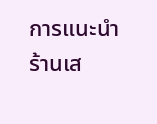การแนะนำร้านเส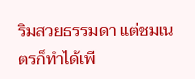ริมสวยธรรมดา แต่ชมเนตรก็ทำได้เพี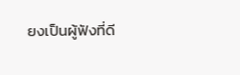ยงเป็นผู้ฟังที่ดี